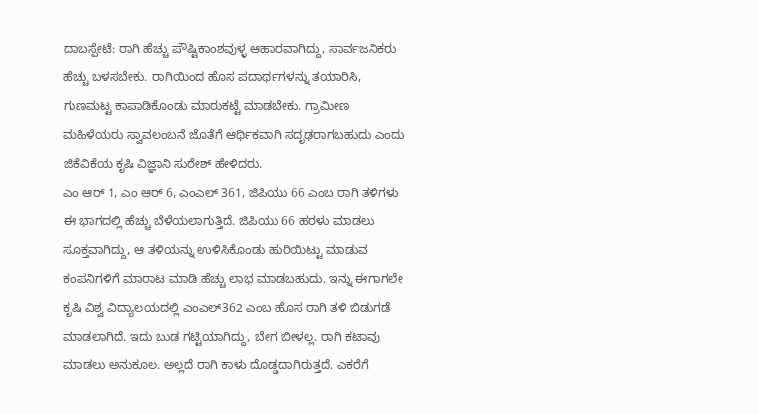ದಾಬಸ್ಪೇಟೆ: ರಾಗಿ ಹೆಚ್ಚು ಪೌಷ್ಟಿಕಾಂಶವುಳ್ಳ ಆಹಾರವಾಗಿದ್ದು, ಸಾರ್ವಜನಿಕರು ಹೆಚ್ಚು ಬಳಸಬೇಕು. ರಾಗಿಯಿಂದ ಹೊಸ ಪದಾರ್ಥಗಳನ್ನು ತಯಾರಿಸಿ, ಗುಣಮಟ್ಟ ಕಾಪಾಡಿಕೊಂಡು ಮಾರುಕಟ್ಟೆ ಮಾಡಬೇಕು. ಗ್ರಾಮೀಣ ಮಹಿಳೆಯರು ಸ್ವಾವಲಂಬನೆ ಜೊತೆಗೆ ಆರ್ಥಿಕವಾಗಿ ಸದೃಢರಾಗಬಹುದು ಎಂದು ಜಿಕೆವಿಕೆಯ ಕೃಷಿ ವಿಜ್ಞಾನಿ ಸುರೇಶ್ ಹೇಳಿದರು.
ಎಂ ಆರ್ 1, ಎಂ ಆರ್ 6, ಎಂಎಲ್ 361, ಜಿಪಿಯು 66 ಎಂಬ ರಾಗಿ ತಳಿಗಳು ಈ ಭಾಗದಲ್ಲಿ ಹೆಚ್ಚು ಬೆಳೆಯಲಾಗುತ್ತಿದೆ. ಜಿಪಿಯು 66 ಹರಳು ಮಾಡಲು ಸೂಕ್ತವಾಗಿದ್ದು, ಆ ತಳಿಯನ್ನು ಉಳಿಸಿಕೊಂಡು ಹುರಿಯಿಟ್ಟು ಮಾಡುವ ಕಂಪನಿಗಳಿಗೆ ಮಾರಾಟ ಮಾಡಿ ಹೆಚ್ಚು ಲಾಭ ಮಾಡಬಹುದು. ಇನ್ನು ಈಗಾಗಲೇ ಕೃಷಿ ವಿಶ್ವ ವಿದ್ಯಾಲಯದಲ್ಲಿ ಎಂಎಲ್362 ಎಂಬ ಹೊಸ ರಾಗಿ ತಳಿ ಬಿಡುಗಡೆ ಮಾಡಲಾಗಿದೆ. ಇದು ಬುಡ ಗಟ್ಟಿಯಾಗಿದ್ದು, ಬೇಗ ಬೀಳಲ್ಲ. ರಾಗಿ ಕಟಾವು ಮಾಡಲು ಅನುಕೂಲ. ಅಲ್ಲದೆ ರಾಗಿ ಕಾಳು ದೊಡ್ಡದಾಗಿರುತ್ತದೆ. ಎಕರೆಗೆ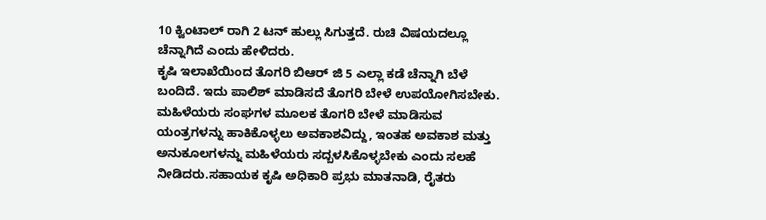10 ಕ್ವಿಂಟಾಲ್ ರಾಗಿ 2 ಟನ್ ಹುಲ್ಲು ಸಿಗುತ್ತದೆ. ರುಚಿ ವಿಷಯದಲ್ಲೂ ಚೆನ್ನಾಗಿದೆ ಎಂದು ಹೇಳಿದರು.
ಕೃಷಿ ಇಲಾಖೆಯಿಂದ ತೊಗರಿ ಬಿಆರ್ ಜಿ 5 ಎಲ್ಲಾ ಕಡೆ ಚೆನ್ನಾಗಿ ಬೆಳೆ ಬಂದಿದೆ. ಇದು ಪಾಲಿಶ್ ಮಾಡಿಸದೆ ತೊಗರಿ ಬೇಳೆ ಉಪಯೋಗಿಸಬೇಕು. ಮಹಿಳೆಯರು ಸಂಘಗಳ ಮೂಲಕ ತೊಗರಿ ಬೇಳೆ ಮಾಡಿಸುವ ಯಂತ್ರಗಳನ್ನು ಹಾಕಿಕೊಳ್ಳಲು ಅವಕಾಶವಿದ್ದು, ಇಂತಹ ಅವಕಾಶ ಮತ್ತು ಅನುಕೂಲಗಳನ್ನು ಮಹಿಳೆಯರು ಸದ್ಬಳಸಿಕೊಳ್ಳಬೇಕು ಎಂದು ಸಲಹೆ ನೀಡಿದರು.ಸಹಾಯಕ ಕೃಷಿ ಅಧಿಕಾರಿ ಪ್ರಭು ಮಾತನಾಡಿ, ರೈತರು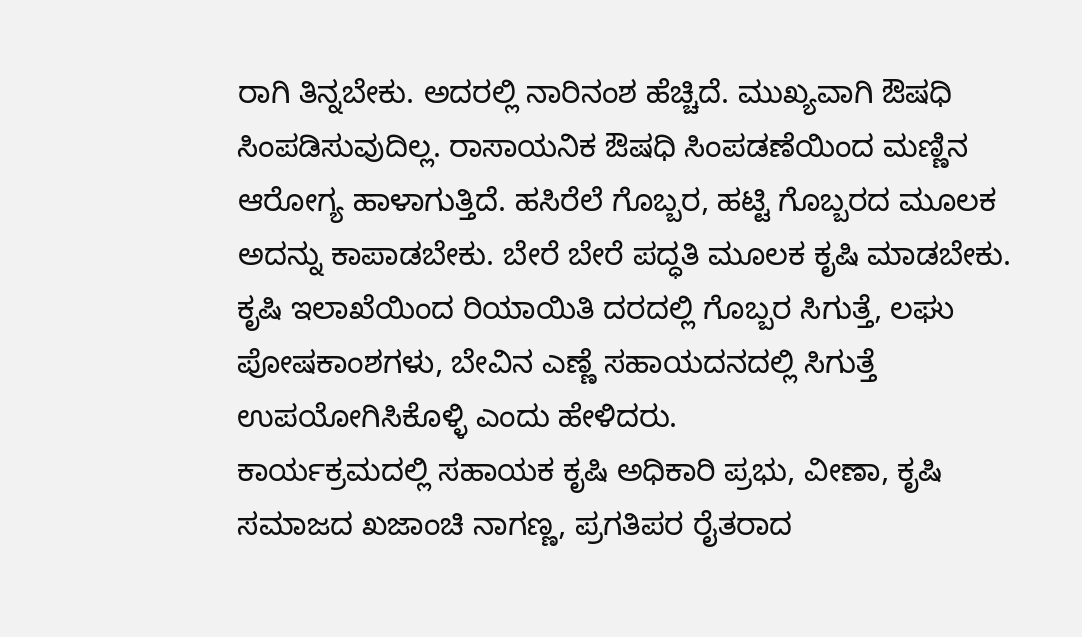ರಾಗಿ ತಿನ್ನಬೇಕು. ಅದರಲ್ಲಿ ನಾರಿನಂಶ ಹೆಚ್ಚಿದೆ. ಮುಖ್ಯವಾಗಿ ಔಷಧಿ ಸಿಂಪಡಿಸುವುದಿಲ್ಲ. ರಾಸಾಯನಿಕ ಔಷಧಿ ಸಿಂಪಡಣೆಯಿಂದ ಮಣ್ಣಿನ ಆರೋಗ್ಯ ಹಾಳಾಗುತ್ತಿದೆ. ಹಸಿರೆಲೆ ಗೊಬ್ಬರ, ಹಟ್ಟಿ ಗೊಬ್ಬರದ ಮೂಲಕ ಅದನ್ನು ಕಾಪಾಡಬೇಕು. ಬೇರೆ ಬೇರೆ ಪದ್ಧತಿ ಮೂಲಕ ಕೃಷಿ ಮಾಡಬೇಕು. ಕೃಷಿ ಇಲಾಖೆಯಿಂದ ರಿಯಾಯಿತಿ ದರದಲ್ಲಿ ಗೊಬ್ಬರ ಸಿಗುತ್ತೆ, ಲಘು ಪೋಷಕಾಂಶಗಳು, ಬೇವಿನ ಎಣ್ಣೆ ಸಹಾಯದನದಲ್ಲಿ ಸಿಗುತ್ತೆ ಉಪಯೋಗಿಸಿಕೊಳ್ಳಿ ಎಂದು ಹೇಳಿದರು.
ಕಾರ್ಯಕ್ರಮದಲ್ಲಿ ಸಹಾಯಕ ಕೃಷಿ ಅಧಿಕಾರಿ ಪ್ರಭು, ವೀಣಾ, ಕೃಷಿ ಸಮಾಜದ ಖಜಾಂಚಿ ನಾಗಣ್ಣ, ಪ್ರಗತಿಪರ ರೈತರಾದ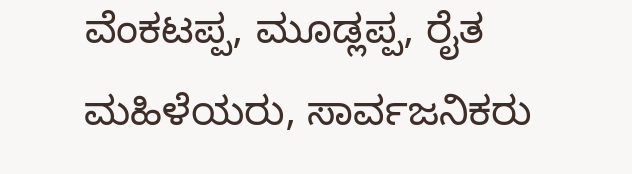ವೆಂಕಟಪ್ಪ, ಮೂಡ್ಲಪ್ಪ, ರೈತ ಮಹಿಳೆಯರು, ಸಾರ್ವಜನಿಕರು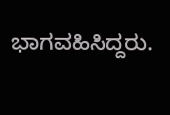ಭಾಗವಹಿಸಿದ್ದರು.